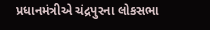પ્રધાનમંત્રીએ ચંદ્રપુરના લોકસભા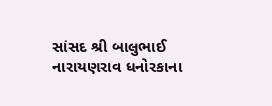સાંસદ શ્રી બાલુભાઈ નારાયણરાવ ધનોરકાના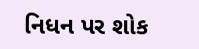નિધન પર શોક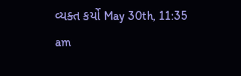વ્યક્ત કર્યો May 30th, 11:35 am